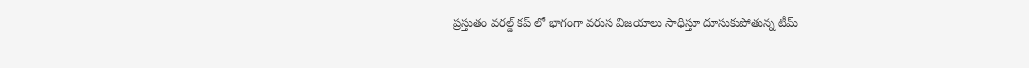ప్రస్తుతం వరల్డ్ కప్ లో భాగంగా వరుస విజయాలు సాధిస్తూ దూసుకుపోతున్న టీమ్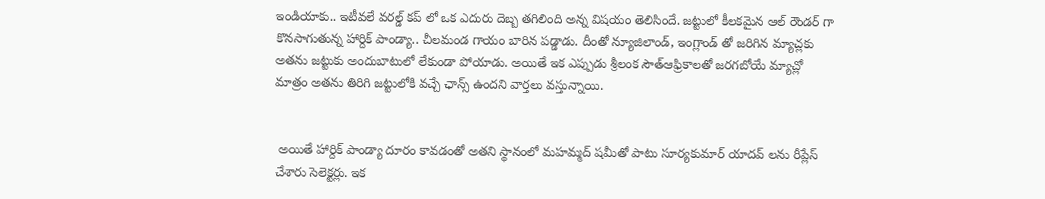ఇండియాకు.. ఇటీవలే వరల్డ్ కప్ లో ఒక ఎదురు దెబ్బ తగిలింది అన్న విషయం తెలిసిందే. జట్టులో కీలకమైన ఆల్ రౌండర్ గా కొనసాగుతున్న హార్దిక్ పాండ్యా.. చీలమండ గాయం బారిన పడ్డాడు. దీంతో న్యూజిలాండ్, ఇంగ్లాండ్ తో జరిగిన మ్యాచ్లకు అతను జట్టుకు అందుబాటులో లేకుండా పోయాడు. అయితే ఇక ఎప్పుడు శ్రీలంక సౌత్ఆఫ్రికాలతో జరగబోయే మ్యాచ్లో  మాత్రం అతను తిరిగి జట్టులోకి వచ్చే ఛాన్స్ ఉందని వార్తలు వస్తున్నాయి.


 అయితే హార్దిక్ పాండ్యా దూరం కావడంతో అతని స్థానంలో మహమ్మద్ షమీతో పాటు సూర్యకుమార్ యాదవ్ లను రీప్లేస్ చేశారు సెలెక్టర్లు. ఇక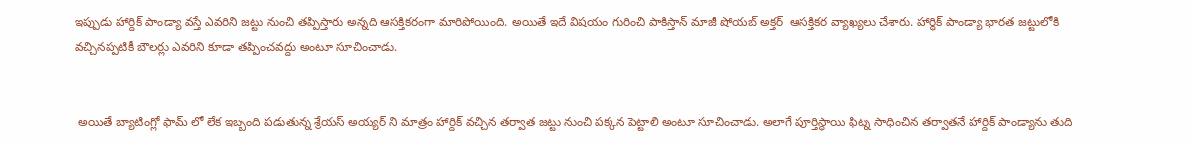ఇప్పుడు హార్దిక్ పాండ్యా వస్తే ఎవరిని జట్టు నుంచి తప్పిస్తారు అన్నది ఆసక్తికరంగా మారిపోయింది. అయితే ఇదే విషయం గురించి పాకిస్తాన్ మాజీ షోయబ్ అక్తర్  ఆసక్తికర వ్యాఖ్యలు చేశారు. హార్థిక్ పాండ్యా భారత జట్టులోకి వచ్చినప్పటికీ బౌలర్లు ఎవరిని కూడా తప్పించవద్దు అంటూ సూచించాడు.


 అయితే బ్యాటింగ్లో ఫామ్ లో లేక ఇబ్బంది పడుతున్న శ్రేయస్ అయ్యర్ ని మాత్రం హార్దిక్ వచ్చిన తర్వాత జట్టు నుంచి పక్కన పెట్టాలి అంటూ సూచించాడు. అలాగే పూర్తిస్థాయి ఫిట్న సాధించిన తర్వాతనే హార్దిక్ పాండ్యాను తుది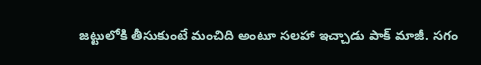జట్టులోకి తీసుకుంటే మంచిది అంటూ సలహా ఇచ్చాడు పాక్ మాజీ. సగం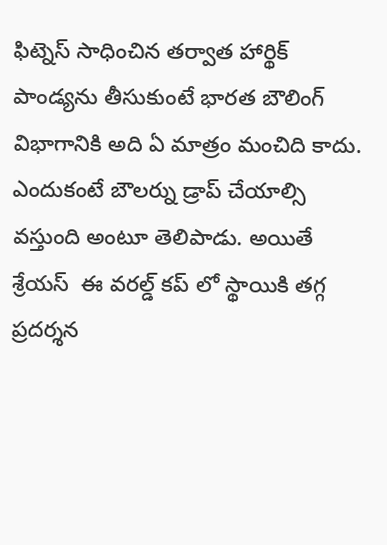ఫిట్నెస్ సాధించిన తర్వాత హార్థిక్ పాండ్యను తీసుకుంటే భారత బౌలింగ్ విభాగానికి అది ఏ మాత్రం మంచిది కాదు. ఎందుకంటే బౌలర్ను డ్రాప్ చేయాల్సి వస్తుంది అంటూ తెలిపాడు. అయితే శ్రేయస్  ఈ వరల్డ్ కప్ లో స్థాయికి తగ్గ ప్రదర్శన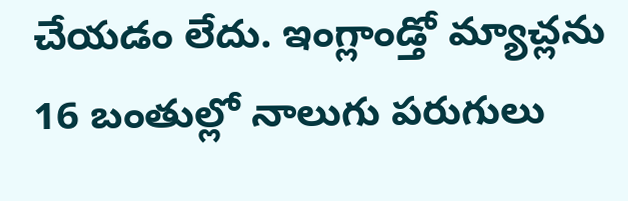చేయడం లేదు. ఇంగ్లాండ్తో మ్యాచ్లను 16 బంతుల్లో నాలుగు పరుగులు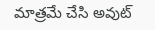మాత్రమే చేసి అవుట్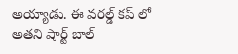అయ్యాడు. ఈ వరల్డ్ కప్ లో అతని షార్ట్ బాల్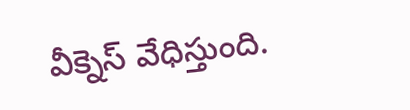వీక్నెస్ వేధిస్తుంది.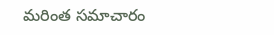మరింత సమాచారం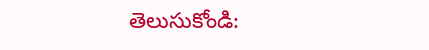తెలుసుకోండి: